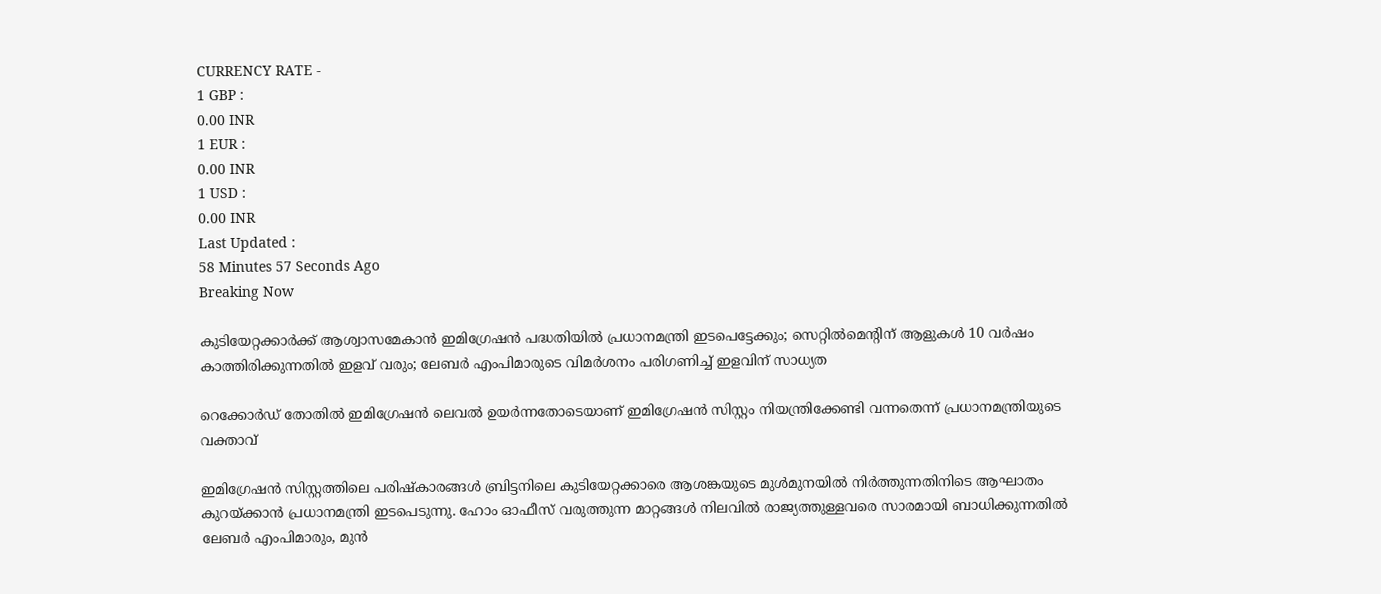CURRENCY RATE -
1 GBP :
0.00 INR
1 EUR :
0.00 INR
1 USD :
0.00 INR
Last Updated :
58 Minutes 57 Seconds Ago
Breaking Now

കുടിയേറ്റക്കാര്‍ക്ക് ആശ്വാസമേകാന്‍ ഇമിഗ്രേഷന്‍ പദ്ധതിയില്‍ പ്രധാനമന്ത്രി ഇടപെട്ടേക്കും; സെറ്റില്‍മെന്റിന് ആളുകള്‍ 10 വര്‍ഷം കാത്തിരിക്കുന്നതില്‍ ഇളവ് വരും; ലേബര്‍ എംപിമാരുടെ വിമര്‍ശനം പരിഗണിച്ച് ഇളവിന് സാധ്യത

റെക്കോര്‍ഡ് തോതില്‍ ഇമിഗ്രേഷന്‍ ലെവല്‍ ഉയര്‍ന്നതോടെയാണ് ഇമിഗ്രേഷന്‍ സിസ്റ്റം നിയന്ത്രിക്കേണ്ടി വന്നതെന്ന് പ്രധാനമന്ത്രിയുടെ വക്താവ്

ഇമിഗ്രേഷന്‍ സിസ്റ്റത്തിലെ പരിഷ്‌കാരങ്ങള്‍ ബ്രിട്ടനിലെ കുടിയേറ്റക്കാരെ ആശങ്കയുടെ മുള്‍മുനയില്‍ നിര്‍ത്തുന്നതിനിടെ ആഘാതം കുറയ്ക്കാന്‍ പ്രധാനമന്ത്രി ഇടപെടുന്നു. ഹോം ഓഫീസ് വരുത്തുന്ന മാറ്റങ്ങള്‍ നിലവില്‍ രാജ്യത്തുള്ളവരെ സാരമായി ബാധിക്കുന്നതില്‍ ലേബര്‍ എംപിമാരും, മുന്‍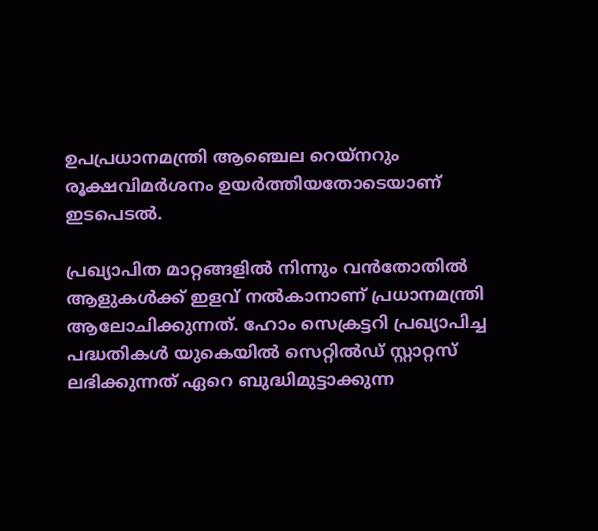ഉപപ്രധാനമന്ത്രി ആഞ്ചെല റെയ്‌നറും രൂക്ഷവിമര്‍ശനം ഉയര്‍ത്തിയതോടെയാണ് ഇടപെടല്‍.

പ്രഖ്യാപിത മാറ്റങ്ങളില്‍ നിന്നും വന്‍തോതില്‍ ആളുകള്‍ക്ക് ഇളവ് നല്‍കാനാണ് പ്രധാനമന്ത്രി ആലോചിക്കുന്നത്. ഹോം സെക്രട്ടറി പ്രഖ്യാപിച്ച പദ്ധതികള്‍ യുകെയില്‍ സെറ്റില്‍ഡ് സ്റ്റാറ്റസ് ലഭിക്കുന്നത് ഏറെ ബുദ്ധിമുട്ടാക്കുന്ന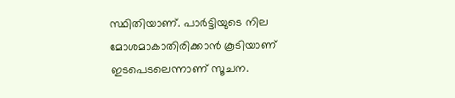സ്ഥിതിയാണ്. പാര്‍ട്ടിയുടെ നില മോശമാകാതിരിക്കാന്‍ കൂടിയാണ് ഇടപെടലെന്നാണ് സൂചന.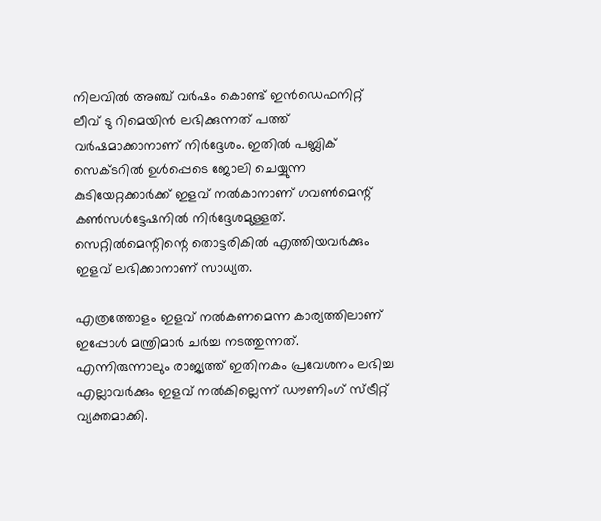നിലവില്‍ അഞ്ച് വര്‍ഷം കൊണ്ട് ഇന്‍ഡെഫനിറ്റ് ലീവ് ടു റിമെയിന്‍ ലഭിക്കുന്നത് പത്ത് വര്‍ഷമാക്കാനാണ് നിര്‍ദ്ദേശം. ഇതില്‍ പബ്ലിക് സെക്ടറില്‍ ഉള്‍പ്പെടെ ജോലി ചെയ്യുന്ന കുടിയേറ്റക്കാര്‍ക്ക് ഇളവ് നല്‍കാനാണ് ഗവണ്‍മെന്റ് കണ്‍സള്‍ട്ടേഷനില്‍ നിര്‍ദ്ദേശമുള്ളത്. സെറ്റില്‍മെന്റിന്റെ തൊട്ടരികില്‍ എത്തിയവര്‍ക്കും ഇളവ് ലഭിക്കാനാണ് സാധ്യത.

എത്രത്തോളം ഇളവ് നല്‍കണമെന്ന കാര്യത്തിലാണ് ഇപ്പോള്‍ മന്ത്രിമാര്‍ ചര്‍ച്ച നടത്തുന്നത്. എന്നിരുന്നാലും രാജ്യത്ത് ഇതിനകം പ്രവേശനം ലഭിച്ച എല്ലാവര്‍ക്കും ഇളവ് നല്‍കില്ലെന്ന് ഡൗണിംഗ് സ്ട്രീറ്റ് വ്യക്തമാക്കി.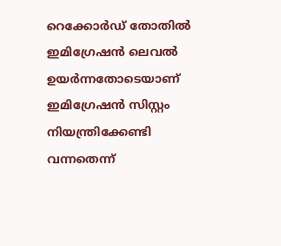റെക്കോര്‍ഡ് തോതില്‍ ഇമിഗ്രേഷന്‍ ലെവല്‍ ഉയര്‍ന്നതോടെയാണ് ഇമിഗ്രേഷന്‍ സിസ്റ്റം നിയന്ത്രിക്കേണ്ടി വന്നതെന്ന്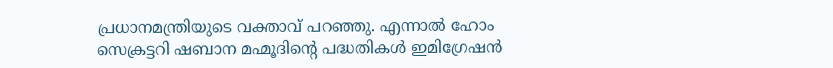പ്രധാനമന്ത്രിയുടെ വക്താവ് പറഞ്ഞു. എന്നാല്‍ ഹോം സെക്രട്ടറി ഷബാന മഹ്മൂദിന്റെ പദ്ധതികള്‍ ഇമിഗ്രേഷന്‍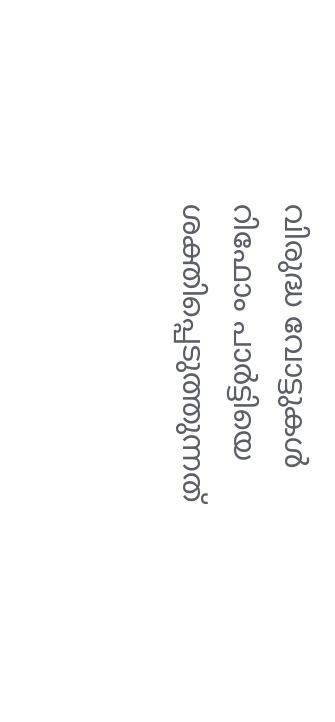വിരുദ്ധ വോട്ടുകള്‍ റിഫോം പാര്‍ട്ടിയെ ശക്തിപ്പെടുത്തുന്നത്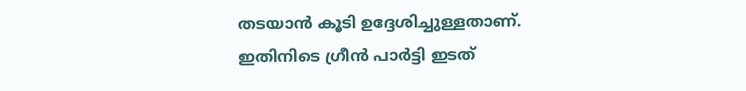തടയാന്‍ കൂടി ഉദ്ദേശിച്ചുള്ളതാണ്. ഇതിനിടെ ഗ്രീന്‍ പാര്‍ട്ടി ഇടത്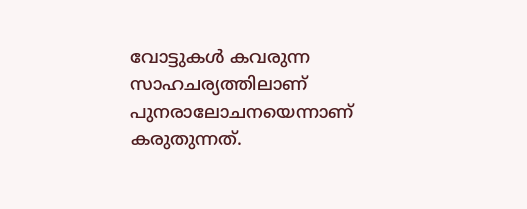വോട്ടുകള്‍ കവരുന്ന സാഹചര്യത്തിലാണ് പുനരാലോചനയെന്നാണ് കരുതുന്നത്.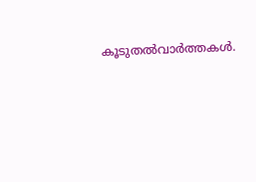കൂടുതല്‍വാര്‍ത്തകള്‍.